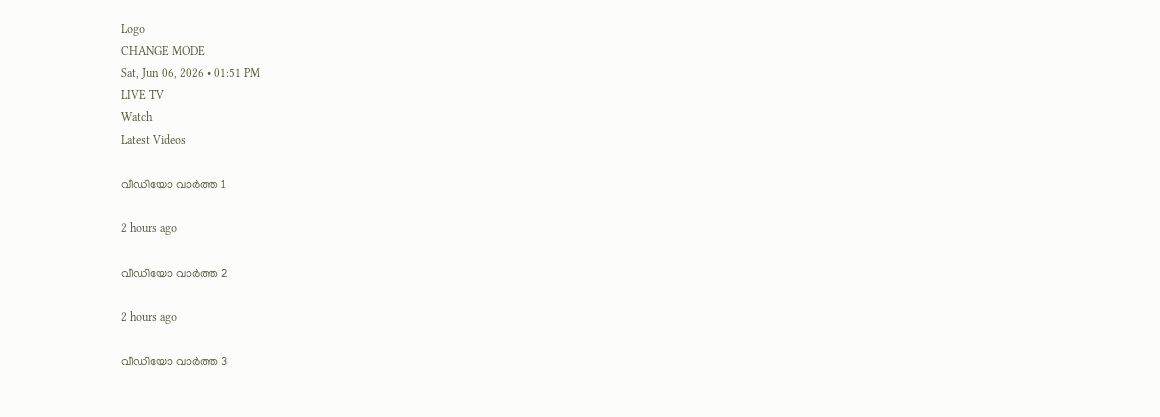Logo
CHANGE MODE
Sat, Jun 06, 2026 • 01:51 PM
LIVE TV
Watch
Latest Videos

വീഡിയോ വാർത്ത 1

2 hours ago

വീഡിയോ വാർത്ത 2

2 hours ago

വീഡിയോ വാർത്ത 3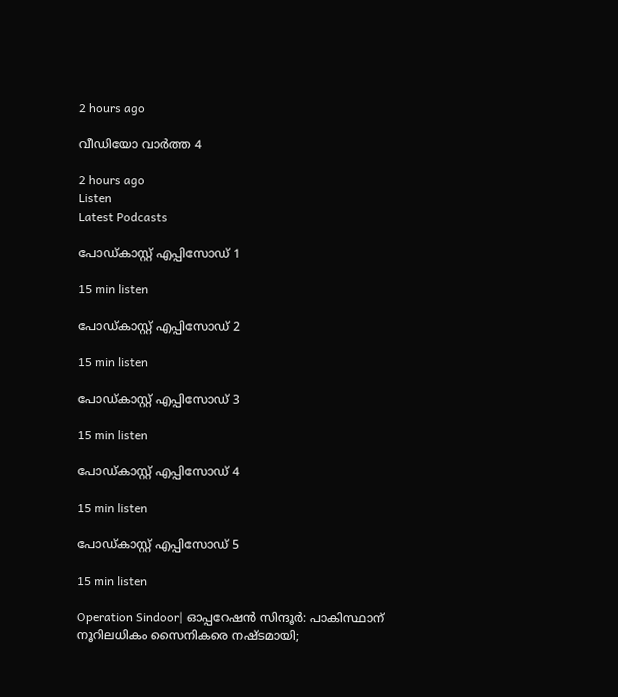2 hours ago

വീഡിയോ വാർത്ത 4

2 hours ago
Listen
Latest Podcasts

പോഡ്കാസ്റ്റ് എപ്പിസോഡ് 1

15 min listen

പോഡ്കാസ്റ്റ് എപ്പിസോഡ് 2

15 min listen

പോഡ്കാസ്റ്റ് എപ്പിസോഡ് 3

15 min listen

പോഡ്കാസ്റ്റ് എപ്പിസോഡ് 4

15 min listen

പോഡ്കാസ്റ്റ് എപ്പിസോഡ് 5

15 min listen

Operation Sindoor| ഓപ്പറേഷന്‍ സിന്ദൂര്‍: പാകിസ്ഥാന് നൂറിലധികം സൈനികരെ നഷ്ടമായി;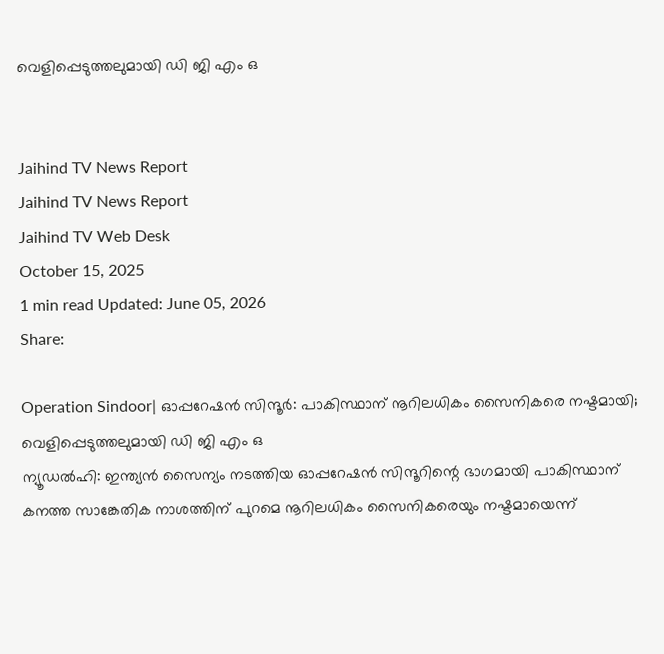വെളിപ്പെടുത്തലുമായി ഡി ജി എം ഒ


Jaihind TV News Report
Jaihind TV News Report
Jaihind TV Web Desk
October 15, 2025
1 min read Updated: June 05, 2026
Share:

Operation Sindoor| ഓപ്പറേഷന്‍ സിന്ദൂര്‍: പാകിസ്ഥാന് നൂറിലധികം സൈനികരെ നഷ്ടമായി; വെളിപ്പെടുത്തലുമായി ഡി ജി എം ഒ
ന്യൂഡല്‍ഹി: ഇന്ത്യന്‍ സൈന്യം നടത്തിയ ഓപ്പറേഷന്‍ സിന്ദൂറിന്റെ ഭാഗമായി പാകിസ്ഥാന് കനത്ത സാങ്കേതിക നാശത്തിന് പുറമെ നൂറിലധികം സൈനികരെയും നഷ്ടമായെന്ന്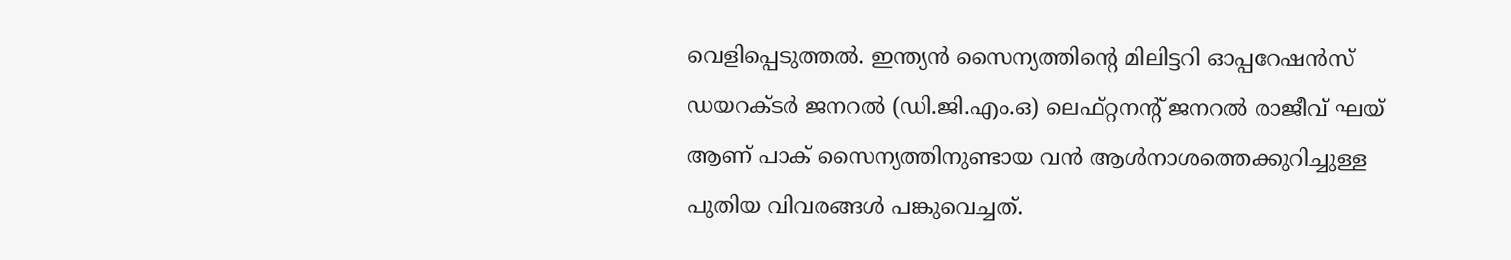വെളിപ്പെടുത്തല്‍. ഇന്ത്യന്‍ സൈന്യത്തിന്റെ മിലിട്ടറി ഓപ്പറേഷന്‍സ് ഡയറക്ടര്‍ ജനറല്‍ (ഡി.ജി.എം.ഒ) ലെഫ്റ്റനന്റ് ജനറല്‍ രാജീവ് ഘയ് ആണ് പാക് സൈന്യത്തിനുണ്ടായ വന്‍ ആള്‍നാശത്തെക്കുറിച്ചുള്ള പുതിയ വിവരങ്ങള്‍ പങ്കുവെച്ചത്.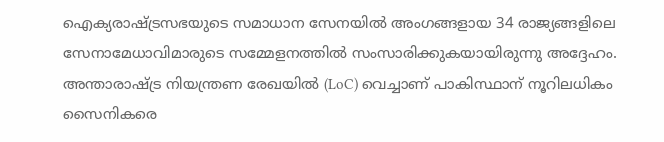ഐക്യരാഷ്ട്രസഭയുടെ സമാധാന സേനയില്‍ അംഗങ്ങളായ 34 രാജ്യങ്ങളിലെ സേനാമേധാവിമാരുടെ സമ്മേളനത്തില്‍ സംസാരിക്കുകയായിരുന്നു അദ്ദേഹം. അന്താരാഷ്ട്ര നിയന്ത്രണ രേഖയില്‍ (LoC) വെച്ചാണ് പാകിസ്ഥാന് നൂറിലധികം സൈനികരെ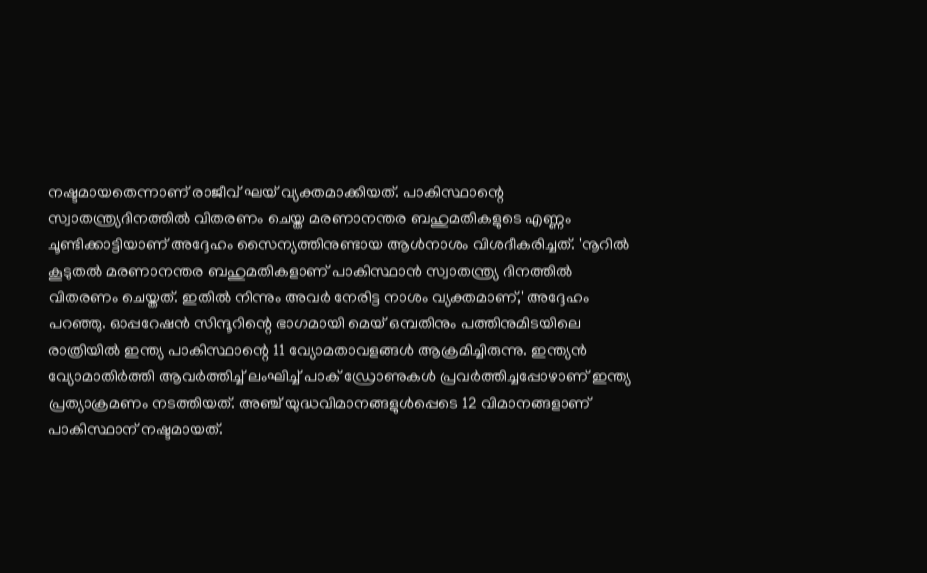നഷ്ടമായതെന്നാണ് രാജീവ് ഘയ് വ്യക്തമാക്കിയത്. പാകിസ്ഥാന്റെ സ്വാതന്ത്ര്യദിനത്തില്‍ വിതരണം ചെയ്ത മരണാനന്തര ബഹുമതികളുടെ എണ്ണം ചൂണ്ടിക്കാട്ടിയാണ് അദ്ദേഹം സൈന്യത്തിനുണ്ടായ ആള്‍നാശം വിശദീകരിച്ചത്. 'നൂറില്‍ കൂടുതല്‍ മരണാനന്തര ബഹുമതികളാണ് പാകിസ്ഥാന്‍ സ്വാതന്ത്ര്യ ദിനത്തില്‍ വിതരണം ചെയ്തത്. ഇതില്‍ നിന്നും അവര്‍ നേരിട്ട നാശം വ്യക്തമാണ്,' അദ്ദേഹം പറഞ്ഞു. ഓപ്പറേഷന്‍ സിന്ദൂറിന്റെ ഭാഗമായി മെയ് ഒമ്പതിനും പത്തിനുമിടയിലെ രാത്രിയില്‍ ഇന്ത്യ പാകിസ്ഥാന്റെ 11 വ്യോമതാവളങ്ങള്‍ ആക്രമിച്ചിരുന്നു. ഇന്ത്യന്‍ വ്യോമാതിര്‍ത്തി ആവര്‍ത്തിച്ച് ലംഘിച്ച് പാക് ഡ്രോണുകള്‍ പ്രവര്‍ത്തിച്ചപ്പോഴാണ് ഇന്ത്യ പ്രത്യാക്രമണം നടത്തിയത്. അഞ്ച് യുദ്ധവിമാനങ്ങളുള്‍പ്പെടെ 12 വിമാനങ്ങളാണ് പാകിസ്ഥാന് നഷ്ടമായത്.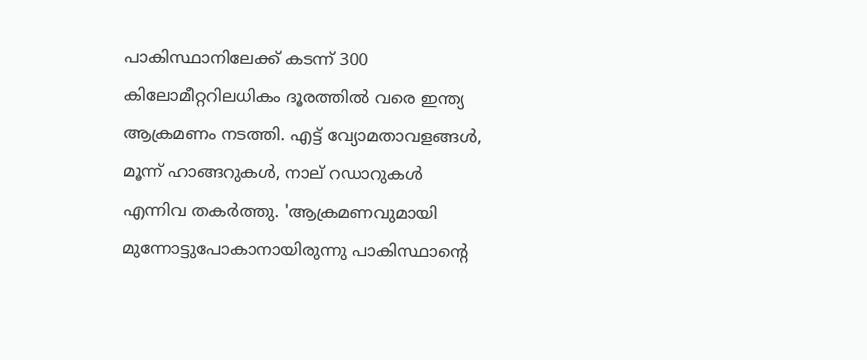പാകിസ്ഥാനിലേക്ക് കടന്ന് 300 കിലോമീറ്ററിലധികം ദൂരത്തില്‍ വരെ ഇന്ത്യ ആക്രമണം നടത്തി. എട്ട് വ്യോമതാവളങ്ങള്‍, മൂന്ന് ഹാങ്ങറുകള്‍, നാല് റഡാറുകള്‍ എന്നിവ തകര്‍ത്തു. 'ആക്രമണവുമായി മുന്നോട്ടുപോകാനായിരുന്നു പാകിസ്ഥാന്റെ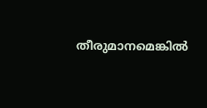തീരുമാനമെങ്കില്‍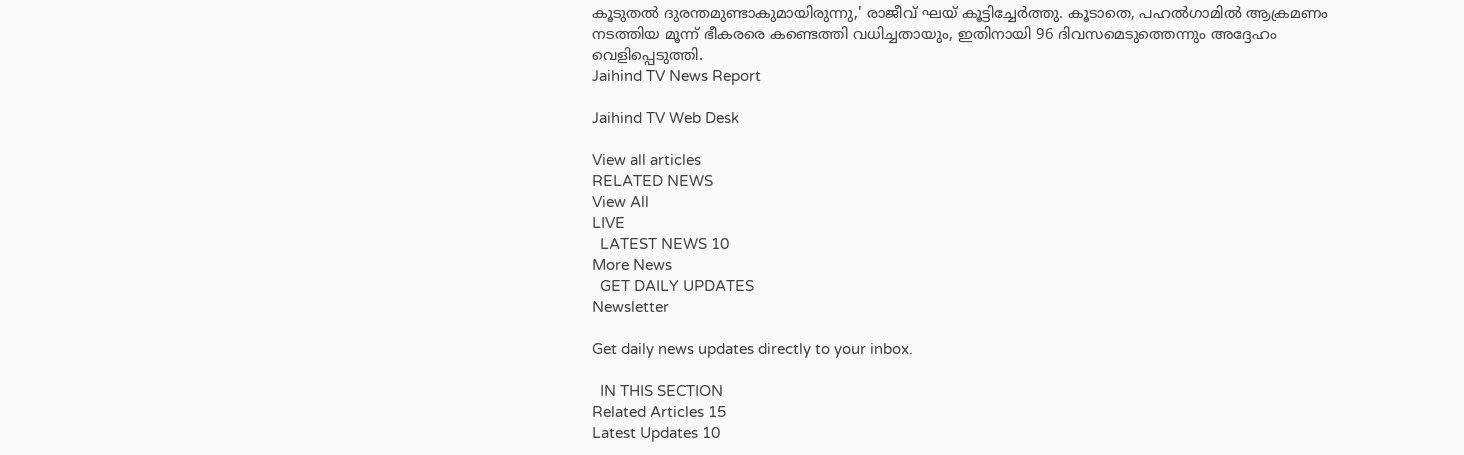കൂടുതല്‍ ദുരന്തമുണ്ടാകുമായിരുന്നു,' രാജീവ് ഘയ് കൂട്ടിച്ചേര്‍ത്തു. കൂടാതെ, പഹല്‍ഗാമില്‍ ആക്രമണം നടത്തിയ മൂന്ന് ഭീകരരെ കണ്ടെത്തി വധിച്ചതായും, ഇതിനായി 96 ദിവസമെടുത്തെന്നും അദ്ദേഹം വെളിപ്പെടുത്തി.
Jaihind TV News Report

Jaihind TV Web Desk

View all articles
RELATED NEWS
View All
LIVE
  LATEST NEWS 10
More News
  GET DAILY UPDATES
Newsletter

Get daily news updates directly to your inbox.

  IN THIS SECTION
Related Articles 15
Latest Updates 10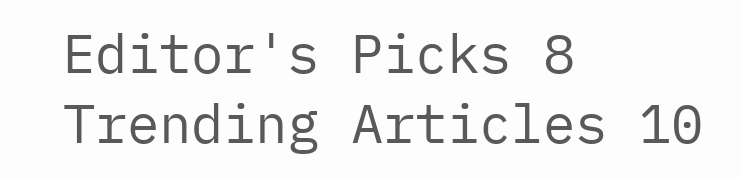Editor's Picks 8
Trending Articles 10